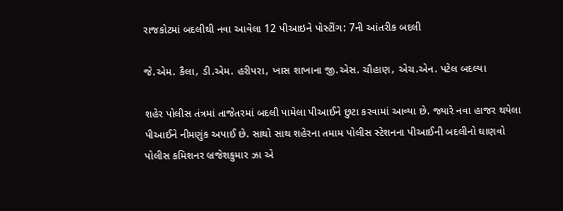રાજકોટમાં બદલીથી નવા આવેલા 12 પીઆઇને પોસ્ટીંગ: 7ની આંતરીક બદલી

જે.એમ. કૈલા, ડી.એમ. હરીપરા, ખાસ શાખાના જી.એસ. ચૌહાણ, એચ.એન. પટેલ બદલ્યા

શહેર પોલીસ તંત્રમાં તાજેતરમાં બદલી પામેલા પીઆઈને છુટા કરવામાં આવ્યા છે. જ્યારે નવા હાજર થયેલા પીઆઈને નીમણુંક અપાઈ છે. સાથો સાથ શહેરના તમામ પોલીસ સ્ટેશનના પીઆઈની બદલીનો ઘાણવો પોલીસ કમિશનર બ્રજેશકુમાર ઝા એ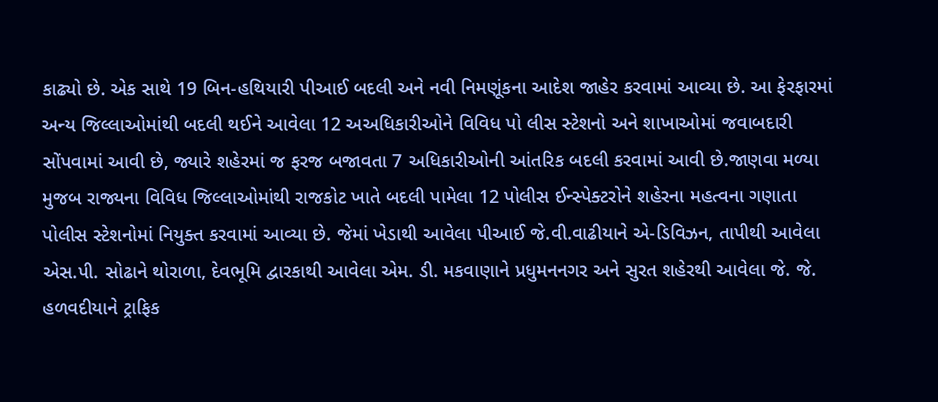કાઢ્યો છે. એક સાથે 19 બિન-હથિયારી પીઆઈ બદલી અને નવી નિમણૂંકના આદેશ જાહેર કરવામાં આવ્યા છે. આ ફેરફારમાં અન્ય જિલ્લાઓમાંથી બદલી થઈને આવેલા 12 અઅધિકારીઓને વિવિધ પો લીસ સ્ટેશનો અને શાખાઓમાં જવાબદારી સોંપવામાં આવી છે, જ્યારે શહેરમાં જ ફરજ બજાવતા 7 અધિકારીઓની આંતરિક બદલી કરવામાં આવી છે.જાણવા મળ્યા મુજબ રાજ્યના વિવિધ જિલ્લાઓમાંથી રાજકોટ ખાતે બદલી પામેલા 12 પોલીસ ઈન્સ્પેક્ટરોને શહેરના મહત્વના ગણાતા પોલીસ સ્ટેશનોમાં નિયુક્ત કરવામાં આવ્યા છે. જેમાં ખેડાથી આવેલા પીઆઈ જે.વી.વાઢીયાને એ-ડિવિઝન, તાપીથી આવેલા એસ.પી. સોઢાને થોરાળા, દેવભૂમિ દ્વારકાથી આવેલા એમ. ડી. મકવાણાને પ્રધુમનનગર અને સુરત શહેરથી આવેલા જે. જે. હળવદીયાને ટ્રાફિક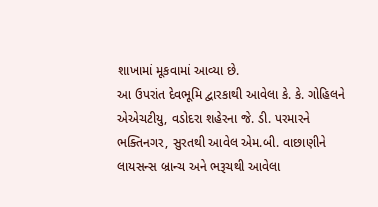શાખામાં મૂકવામાં આવ્યા છે.
આ ઉપરાંત દેવભૂમિ દ્વારકાથી આવેલા કે. કે. ગોહિલને એએચટીયુ, વડોદરા શહેરના જે. ડી. પરમારને ભક્તિનગર, સુરતથી આવેલ એમ.બી. વાછાણીને લાયસન્સ બ્રાન્ચ અને ભરૂચથી આવેલા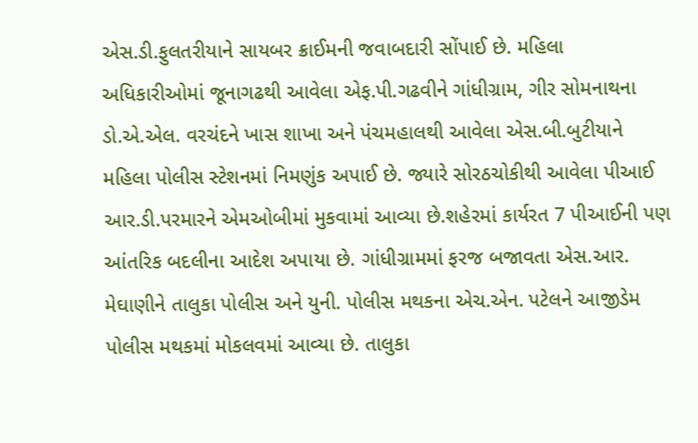એસ.ડી.ફુલતરીયાને સાયબર ક્રાઈમની જવાબદારી સોંપાઈ છે. મહિલા અધિકારીઓમાં જૂનાગઢથી આવેલા એફ.પી.ગઢવીને ગાંધીગ્રામ, ગીર સોમનાથના ડો.એ.એલ. વરચંદને ખાસ શાખા અને પંચમહાલથી આવેલા એસ.બી.બુટીયાને મહિલા પોલીસ સ્ટેશનમાં નિમણુંક અપાઈ છે. જ્યારે સોરઠચોકીથી આવેલા પીઆઈ આર.ડી.પરમારને એમઓબીમાં મુકવામાં આવ્યા છે.શહેરમાં કાર્યરત 7 પીઆઈની પણ આંતરિક બદલીના આદેશ અપાયા છે. ગાંધીગ્રામમાં ફરજ બજાવતા એસ.આર. મેઘાણીને તાલુકા પોલીસ અને યુની. પોલીસ મથકના એચ.એન. પટેલને આજીડેમ પોલીસ મથકમાં મોકલવમાં આવ્યા છે. તાલુકા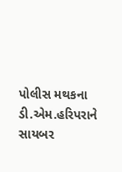પોલીસ મથકના ડી.એમ.હરિપરાને સાયબર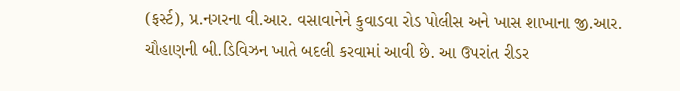(ફર્સ્ટ), પ્ર.નગરના વી.આર. વસાવાનેને કુવાડવા રોડ પોલીસ અને ખાસ શાખાના જી.આર. ચૌહાણની બી.ડિવિઝન ખાતે બદલી કરવામાં આવી છે. આ ઉપરાંત રીડર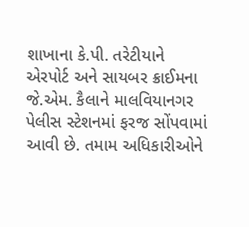શાખાના કે.પી. તરેટીયાને એરપોર્ટ અને સાયબર ક્રાઈમના જે.એમ. કૈલાને માલવિયાનગર પેલીસ સ્ટેશનમાં ફરજ સોંપવામાં આવી છે. તમામ અધિકારીઓને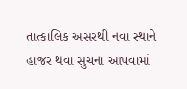તાત્કાલિક અસરથી નવા સ્થાને હાજર થવા સુચના આપવામાં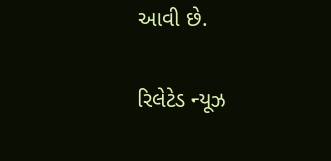આવી છે.

રિલેટેડ ન્યૂઝ